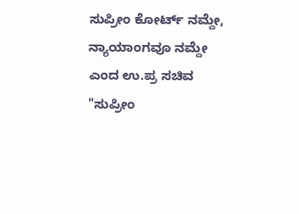ಸುಪ್ರೀಂ ಕೋರ್ಟ್ ನಮ್ದೇ, ನ್ಯಾಯಾಂಗವೂ ನಮ್ದೇ ಎಂದ ಉ.ಪ್ರ ಸಚಿವ
"ಸುಪ್ರೀಂ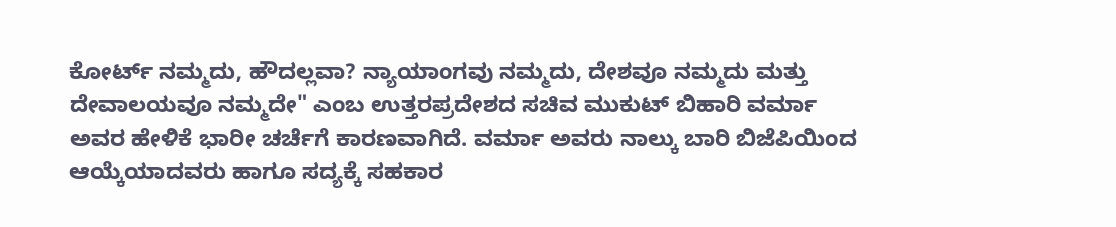ಕೋರ್ಟ್ ನಮ್ಮದು, ಹೌದಲ್ಲವಾ? ನ್ಯಾಯಾಂಗವು ನಮ್ಮದು, ದೇಶವೂ ನಮ್ಮದು ಮತ್ತು ದೇವಾಲಯವೂ ನಮ್ಮದೇ" ಎಂಬ ಉತ್ತರಪ್ರದೇಶದ ಸಚಿವ ಮುಕುಟ್ ಬಿಹಾರಿ ವರ್ಮಾ ಅವರ ಹೇಳಿಕೆ ಭಾರೀ ಚರ್ಚೆಗೆ ಕಾರಣವಾಗಿದೆ. ವರ್ಮಾ ಅವರು ನಾಲ್ಕು ಬಾರಿ ಬಿಜೆಪಿಯಿಂದ ಆಯ್ಕೆಯಾದವರು ಹಾಗೂ ಸದ್ಯಕ್ಕೆ ಸಹಕಾರ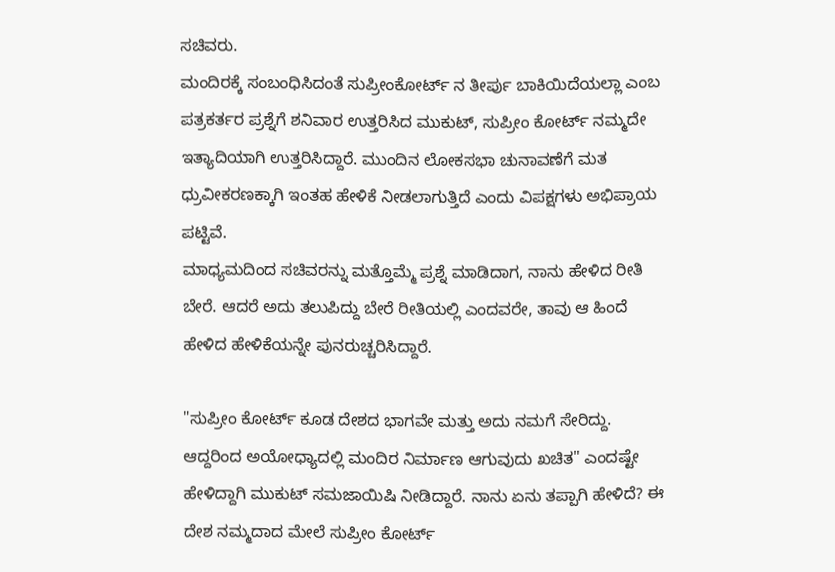ಸಚಿವರು.
ಮಂದಿರಕ್ಕೆ ಸಂಬಂಧಿಸಿದಂತೆ ಸುಪ್ರೀಂಕೋರ್ಟ್ ನ ತೀರ್ಪು ಬಾಕಿಯಿದೆಯಲ್ಲಾ ಎಂಬ ಪತ್ರಕರ್ತರ ಪ್ರಶ್ನೆಗೆ ಶನಿವಾರ ಉತ್ತರಿಸಿದ ಮುಕುಟ್, ಸುಪ್ರೀಂ ಕೋರ್ಟ್ ನಮ್ಮದೇ ಇತ್ಯಾದಿಯಾಗಿ ಉತ್ತರಿಸಿದ್ದಾರೆ. ಮುಂದಿನ ಲೋಕಸಭಾ ಚುನಾವಣೆಗೆ ಮತ ಧ್ರುವೀಕರಣಕ್ಕಾಗಿ ಇಂತಹ ಹೇಳಿಕೆ ನೀಡಲಾಗುತ್ತಿದೆ ಎಂದು ವಿಪಕ್ಷಗಳು ಅಭಿಪ್ರಾಯ ಪಟ್ಟಿವೆ.
ಮಾಧ್ಯಮದಿಂದ ಸಚಿವರನ್ನು ಮತ್ತೊಮ್ಮೆ ಪ್ರಶ್ನೆ ಮಾಡಿದಾಗ, ನಾನು ಹೇಳಿದ ರೀತಿ ಬೇರೆ. ಆದರೆ ಅದು ತಲುಪಿದ್ದು ಬೇರೆ ರೀತಿಯಲ್ಲಿ ಎಂದವರೇ, ತಾವು ಆ ಹಿಂದೆ ಹೇಳಿದ ಹೇಳಿಕೆಯನ್ನೇ ಪುನರುಚ್ಚರಿಸಿದ್ದಾರೆ.

"ಸುಪ್ರೀಂ ಕೋರ್ಟ್ ಕೂಡ ದೇಶದ ಭಾಗವೇ ಮತ್ತು ಅದು ನಮಗೆ ಸೇರಿದ್ದು. ಆದ್ದರಿಂದ ಅಯೋಧ್ಯಾದಲ್ಲಿ ಮಂದಿರ ನಿರ್ಮಾಣ ಆಗುವುದು ಖಚಿತ" ಎಂದಷ್ಟೇ ಹೇಳಿದ್ದಾಗಿ ಮುಕುಟ್ ಸಮಜಾಯಿಷಿ ನೀಡಿದ್ದಾರೆ. ನಾನು ಏನು ತಪ್ಪಾಗಿ ಹೇಳಿದೆ? ಈ ದೇಶ ನಮ್ಮದಾದ ಮೇಲೆ ಸುಪ್ರೀಂ ಕೋರ್ಟ್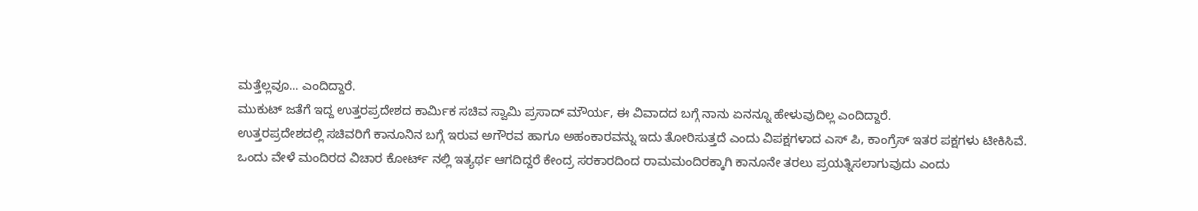ಮತ್ತೆಲ್ಲವೂ... ಎಂದಿದ್ದಾರೆ.
ಮುಕುಟ್ ಜತೆಗೆ ಇದ್ದ ಉತ್ತರಪ್ರದೇಶದ ಕಾರ್ಮಿಕ ಸಚಿವ ಸ್ವಾಮಿ ಪ್ರಸಾದ್ ಮೌರ್ಯ, ಈ ವಿವಾದದ ಬಗ್ಗೆ ನಾನು ಏನನ್ನೂ ಹೇಳುವುದಿಲ್ಲ ಎಂದಿದ್ದಾರೆ.
ಉತ್ತರಪ್ರದೇಶದಲ್ಲಿ ಸಚಿವರಿಗೆ ಕಾನೂನಿನ ಬಗ್ಗೆ ಇರುವ ಅಗೌರವ ಹಾಗೂ ಅಹಂಕಾರವನ್ನು ಇದು ತೋರಿಸುತ್ತದೆ ಎಂದು ವಿಪಕ್ಷಗಳಾದ ಎಸ್ ಪಿ, ಕಾಂಗ್ರೆಸ್ ಇತರ ಪಕ್ಷಗಳು ಟೀಕಿಸಿವೆ.
ಒಂದು ವೇಳೆ ಮಂದಿರದ ವಿಚಾರ ಕೋರ್ಟ್ ನಲ್ಲಿ ಇತ್ಯರ್ಥ ಆಗದಿದ್ದರೆ ಕೇಂದ್ರ ಸರಕಾರದಿಂದ ರಾಮಮಂದಿರಕ್ಕಾಗಿ ಕಾನೂನೇ ತರಲು ಪ್ರಯತ್ನಿಸಲಾಗುವುದು ಎಂದು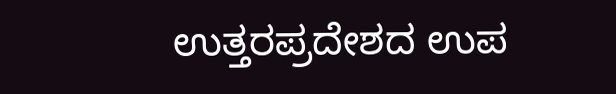ಉತ್ತರಪ್ರದೇಶದ ಉಪ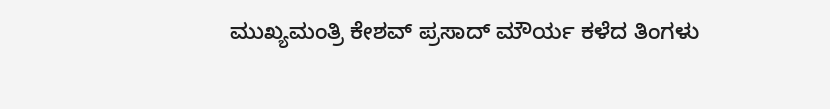ಮುಖ್ಯಮಂತ್ರಿ ಕೇಶವ್ ಪ್ರಸಾದ್ ಮೌರ್ಯ ಕಳೆದ ತಿಂಗಳು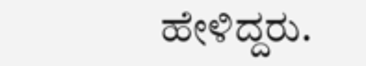ಹೇಳಿದ್ದರು.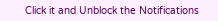Click it and Unblock the Notifications